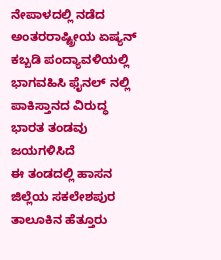ನೇಪಾಳದಲ್ಲಿ ನಡೆದ ಅಂತರರಾಷ್ಟ್ರೀಯ ಏಷ್ಯನ್ ಕಬ್ಬಡಿ ಪಂದ್ಯಾವಳಿಯಲ್ಲಿ ಭಾಗವಹಿಸಿ ಫೈನಲ್ ನಲ್ಲಿ ಪಾಕಿಸ್ತಾನದ ವಿರುದ್ಧ ಭಾರತ ತಂಡವು ಜಯಗಳಿಸಿದೆ
ಈ ತಂಡದಲ್ಲಿ ಹಾಸನ ಜಿಲ್ಲೆಯ ಸಕಲೇಶಪುರ ತಾಲೂಕಿನ ಹೆತ್ತೂರು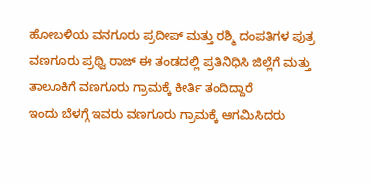ಹೋಬಳಿಯ ವನಗೂರು ಪ್ರದೀಪ್ ಮತ್ತು ರಶ್ಮಿ ದಂಪತಿಗಳ ಪುತ್ರ ವಣಗೂರು ಪ್ರಥ್ವಿ ರಾಜ್ ಈ ತಂಡದಲ್ಲಿ ಪ್ರತಿನಿಧಿಸಿ ಜಿಲ್ಲೆಗೆ ಮತ್ತು ತಾಲೂಕಿಗೆ ವಣಗೂರು ಗ್ರಾಮಕ್ಕೆ ಕೀರ್ತಿ ತಂದಿದ್ದಾರೆ
ಇಂದು ಬೆಳಗ್ಗೆ ಇವರು ವಣಗೂರು ಗ್ರಾಮಕ್ಕೆ ಆಗಮಿಸಿದರು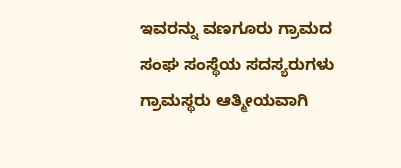ಇವರನ್ನು ವಣಗೂರು ಗ್ರಾಮದ ಸಂಘ ಸಂಸ್ಥೆಯ ಸದಸ್ಯರುಗಳು ಗ್ರಾಮಸ್ಥರು ಆತ್ಮೀಯವಾಗಿ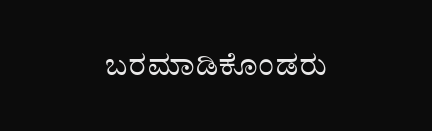ಬರಮಾಡಿಕೊಂಡರು